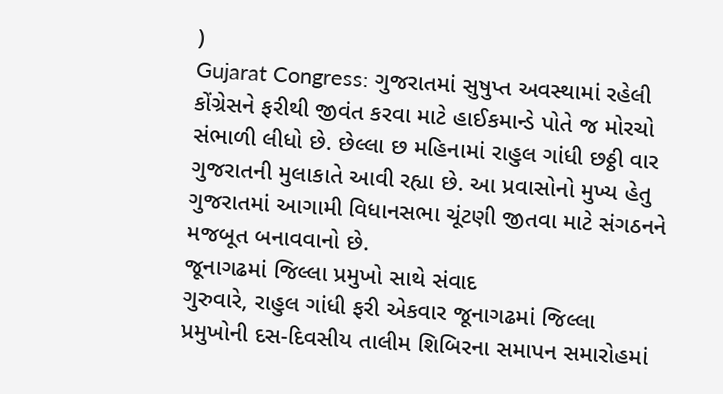)
Gujarat Congress: ગુજરાતમાં સુષુપ્ત અવસ્થામાં રહેલી કોંગ્રેસને ફરીથી જીવંત કરવા માટે હાઈકમાન્ડે પોતે જ મોરચો સંભાળી લીધો છે. છેલ્લા છ મહિનામાં રાહુલ ગાંધી છઠ્ઠી વાર ગુજરાતની મુલાકાતે આવી રહ્યા છે. આ પ્રવાસોનો મુખ્ય હેતુ ગુજરાતમાં આગામી વિધાનસભા ચૂંટણી જીતવા માટે સંગઠનને મજબૂત બનાવવાનો છે.
જૂનાગઢમાં જિલ્લા પ્રમુખો સાથે સંવાદ
ગુરુવારે, રાહુલ ગાંધી ફરી એકવાર જૂનાગઢમાં જિલ્લા પ્રમુખોની દસ-દિવસીય તાલીમ શિબિરના સમાપન સમારોહમાં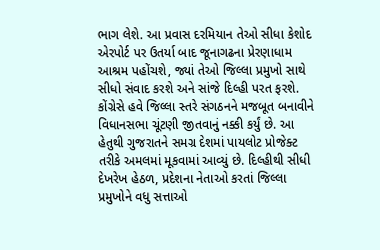ભાગ લેશે. આ પ્રવાસ દરમિયાન તેઓ સીધા કેશોદ એરપોર્ટ પર ઉતર્યા બાદ જૂનાગઢના પ્રેરણાધામ આશ્રમ પહોંચશે, જ્યાં તેઓ જિલ્લા પ્રમુખો સાથે સીધો સંવાદ કરશે અને સાંજે દિલ્હી પરત ફરશે. કોંગ્રેસે હવે જિલ્લા સ્તરે સંગઠનને મજબૂત બનાવીને વિધાનસભા ચૂંટણી જીતવાનું નક્કી કર્યું છે. આ હેતુથી ગુજરાતને સમગ્ર દેશમાં પાયલોટ પ્રોજેક્ટ તરીકે અમલમાં મૂકવામાં આવ્યું છે. દિલ્હીથી સીધી દેખરેખ હેઠળ, પ્રદેશના નેતાઓ કરતાં જિલ્લા પ્રમુખોને વધુ સત્તાઓ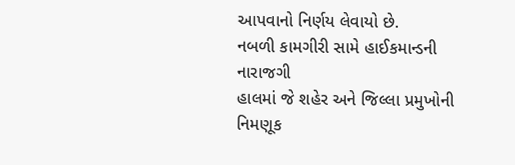આપવાનો નિર્ણય લેવાયો છે.
નબળી કામગીરી સામે હાઈકમાન્ડની નારાજગી
હાલમાં જે શહેર અને જિલ્લા પ્રમુખોની નિમણૂક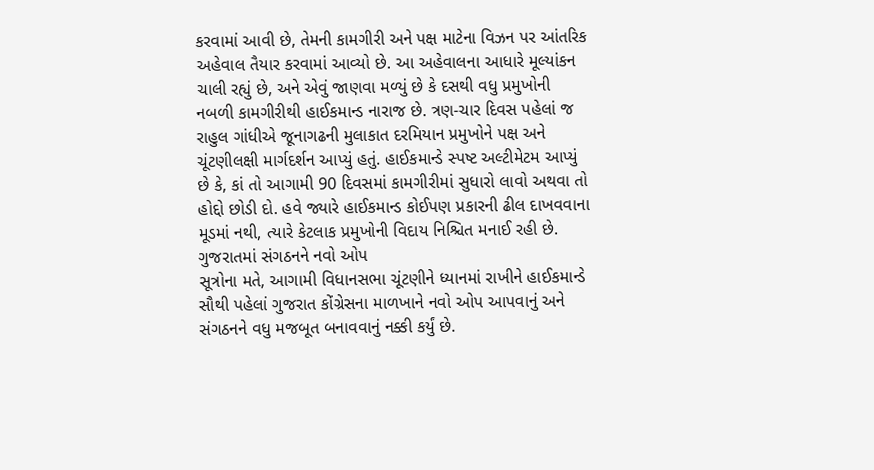કરવામાં આવી છે, તેમની કામગીરી અને પક્ષ માટેના વિઝન પર આંતરિક અહેવાલ તૈયાર કરવામાં આવ્યો છે. આ અહેવાલના આધારે મૂલ્યાંકન ચાલી રહ્યું છે, અને એવું જાણવા મળ્યું છે કે દસથી વધુ પ્રમુખોની નબળી કામગીરીથી હાઈકમાન્ડ નારાજ છે. ત્રણ-ચાર દિવસ પહેલાં જ રાહુલ ગાંધીએ જૂનાગઢની મુલાકાત દરમિયાન પ્રમુખોને પક્ષ અને ચૂંટણીલક્ષી માર્ગદર્શન આપ્યું હતું. હાઈકમાન્ડે સ્પષ્ટ અલ્ટીમેટમ આપ્યું છે કે, કાં તો આગામી 90 દિવસમાં કામગીરીમાં સુધારો લાવો અથવા તો હોદ્દો છોડી દો. હવે જ્યારે હાઈકમાન્ડ કોઈપણ પ્રકારની ઢીલ દાખવવાના મૂડમાં નથી, ત્યારે કેટલાક પ્રમુખોની વિદાય નિશ્ચિત મનાઈ રહી છે.
ગુજરાતમાં સંગઠનને નવો ઓપ
સૂત્રોના મતે, આગામી વિધાનસભા ચૂંટણીને ધ્યાનમાં રાખીને હાઈકમાન્ડે સૌથી પહેલાં ગુજરાત કોંગ્રેસના માળખાને નવો ઓપ આપવાનું અને સંગઠનને વધુ મજબૂત બનાવવાનું નક્કી કર્યું છે.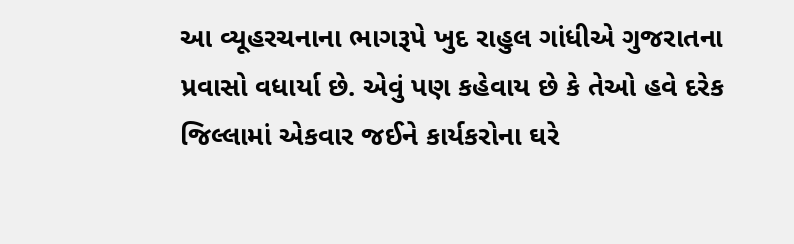આ વ્યૂહરચનાના ભાગરૂપે ખુદ રાહુલ ગાંધીએ ગુજરાતના પ્રવાસો વધાર્યા છે. એવું પણ કહેવાય છે કે તેઓ હવે દરેક જિલ્લામાં એકવાર જઈને કાર્યકરોના ઘરે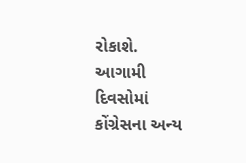રોકાશે. આગામી દિવસોમાં કોંગ્રેસના અન્ય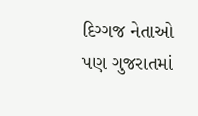દિગ્ગજ નેતાઓ પણ ગુજરાતમાં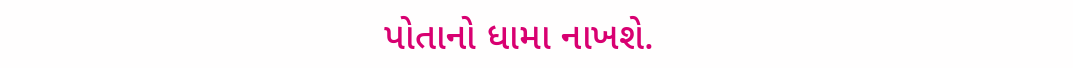પોતાનો ધામા નાખશે.